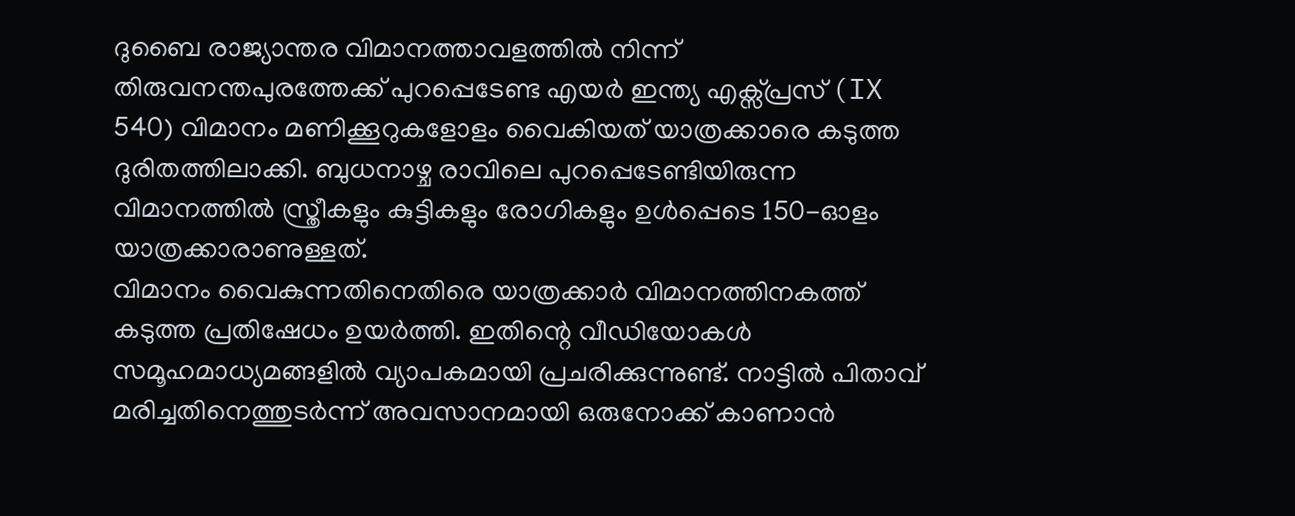ദുബൈ രാജ്യാന്തര വിമാനത്താവളത്തിൽ നിന്ന് തിരുവനന്തപുരത്തേക്ക് പുറപ്പെടേണ്ട എയർ ഇന്ത്യ എക്സ്പ്രസ് (IX 540) വിമാനം മണിക്കൂറുകളോളം വൈകിയത് യാത്രക്കാരെ കടുത്ത ദുരിതത്തിലാക്കി. ബുധനാഴ്ച രാവിലെ പുറപ്പെടേണ്ടിയിരുന്ന വിമാനത്തിൽ സ്ത്രീകളും കുട്ടികളും രോഗികളും ഉൾപ്പെടെ 150-ഓളം യാത്രക്കാരാണുള്ളത്.
വിമാനം വൈകുന്നതിനെതിരെ യാത്രക്കാർ വിമാനത്തിനകത്ത് കടുത്ത പ്രതിഷേധം ഉയർത്തി. ഇതിന്റെ വീഡിയോകൾ സമൂഹമാധ്യമങ്ങളിൽ വ്യാപകമായി പ്രചരിക്കുന്നുണ്ട്. നാട്ടിൽ പിതാവ് മരിച്ചതിനെത്തുടർന്ന് അവസാനമായി ഒരുനോക്ക് കാണാൻ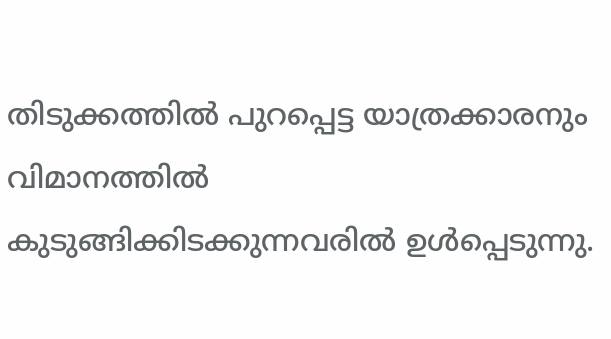തിടുക്കത്തിൽ പുറപ്പെട്ട യാത്രക്കാരനും വിമാനത്തിൽ കുടുങ്ങിക്കിടക്കുന്നവരിൽ ഉൾപ്പെടുന്നു.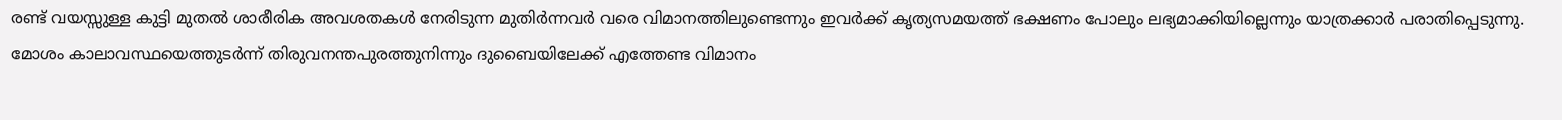രണ്ട് വയസ്സുള്ള കുട്ടി മുതൽ ശാരീരിക അവശതകൾ നേരിടുന്ന മുതിർന്നവർ വരെ വിമാനത്തിലുണ്ടെന്നും ഇവർക്ക് കൃത്യസമയത്ത് ഭക്ഷണം പോലും ലഭ്യമാക്കിയില്ലെന്നും യാത്രക്കാർ പരാതിപ്പെടുന്നു.
മോശം കാലാവസ്ഥയെത്തുടർന്ന് തിരുവനന്തപുരത്തുനിന്നും ദുബൈയിലേക്ക് എത്തേണ്ട വിമാനം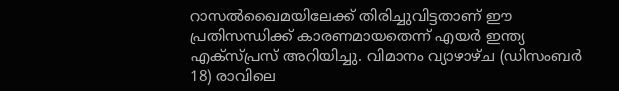റാസൽഖൈമയിലേക്ക് തിരിച്ചുവിട്ടതാണ് ഈ പ്രതിസന്ധിക്ക് കാരണമായതെന്ന് എയർ ഇന്ത്യ എക്സ്പ്രസ് അറിയിച്ചു. വിമാനം വ്യാഴാഴ്ച (ഡിസംബർ 18) രാവിലെ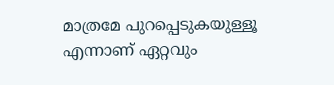മാത്രമേ പുറപ്പെടുകയുള്ളൂ എന്നാണ് ഏറ്റവും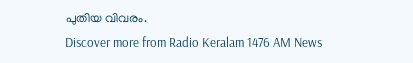പുതിയ വിവരം.
Discover more from Radio Keralam 1476 AM News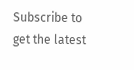Subscribe to get the latest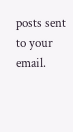posts sent to your email.